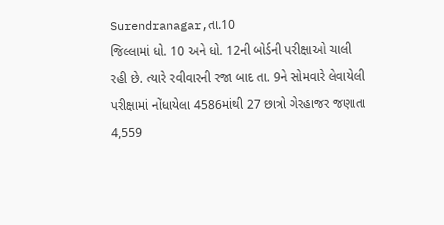Surendranagar,તા.10
જિલ્લામાં ધો. 10 અને ધો. 12ની બોર્ડની પરીક્ષાઓ ચાલી રહી છે. ત્યારે રવીવારની રજા બાદ તા. 9ને સોમવારે લેવાયેલી પરીક્ષામાં નોંધાયેલા 4586માંથી 27 છાત્રો ગેરહાજર જણાતા 4,559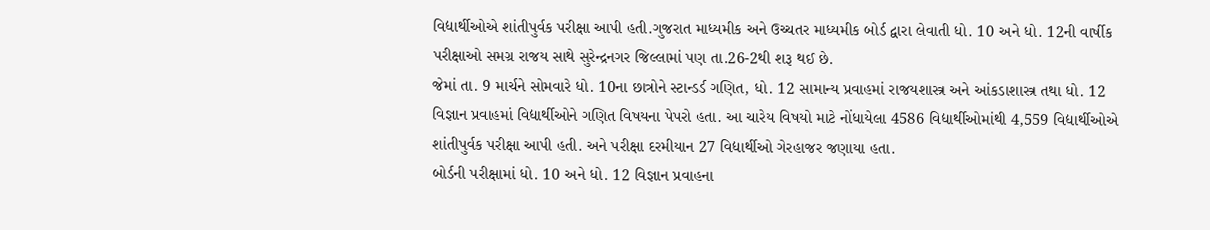વિદ્યાર્થીઓએ શાંતીપુર્વક પરીક્ષા આપી હતી.ગુજરાત માધ્યમીક અને ઉચ્ચતર માધ્યમીક બોર્ડ દ્વારા લેવાતી ધો. 10 અને ધો. 12ની વાર્ષીક પરીક્ષાઓ સમગ્ર રાજય સાથે સુરેન્દ્રનગર જિલ્લામાં પણ તા.26-2થી શરૂ થઈ છે.
જેમાં તા. 9 માર્ચને સોમવારે ધો. 10ના છાત્રોને સ્ટાન્ડર્ડ ગણિત, ધો. 12 સામાન્ય પ્રવાહમાં રાજયશાસ્ત્ર અને આંકડાશાસ્ત્ર તથા ધો. 12 વિજ્ઞાન પ્રવાહમાં વિદ્યાર્થીઓને ગણિત વિષયના પેપરો હતા. આ ચારેય વિષયો માટે નોંધાયેલા 4586 વિદ્યાર્થીઓમાંથી 4,559 વિદ્યાર્થીઓએ શાંતીપુર્વક પરીક્ષા આપી હતી. અને પરીક્ષા દરમીયાન 27 વિદ્યાર્થીઓ ગેરહાજર જણાયા હતા.
બોર્ડની પરીક્ષામાં ધો. 10 અને ધો. 12 વિજ્ઞાન પ્રવાહના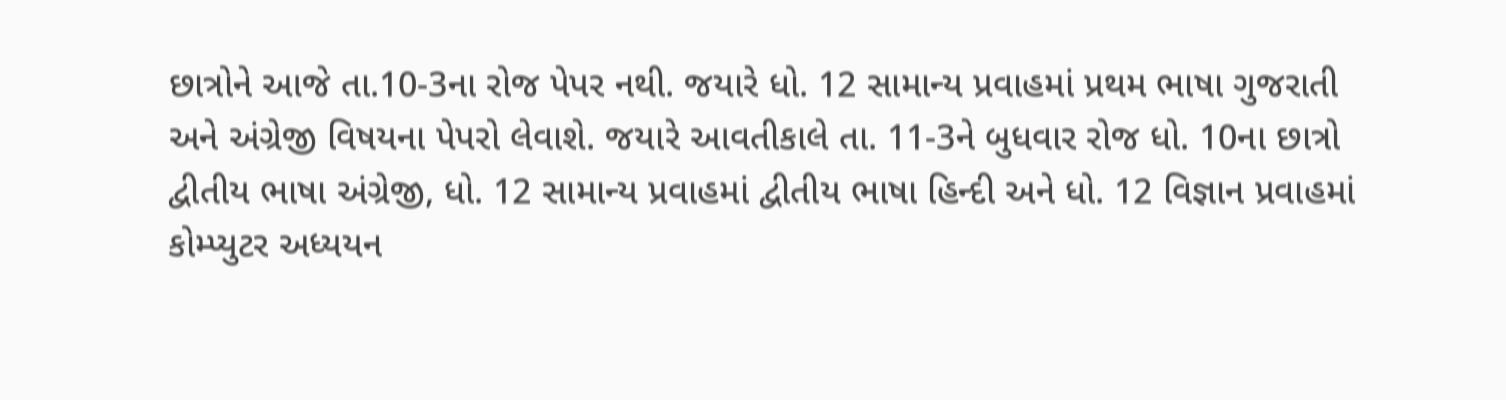છાત્રોને આજે તા.10-3ના રોજ પેપર નથી. જયારે ધો. 12 સામાન્ય પ્રવાહમાં પ્રથમ ભાષા ગુજરાતી અને અંગ્રેજી વિષયના પેપરો લેવાશે. જયારે આવતીકાલે તા. 11-3ને બુધવાર રોજ ધો. 10ના છાત્રો દ્વીતીય ભાષા અંગ્રેજી, ધો. 12 સામાન્ય પ્રવાહમાં દ્વીતીય ભાષા હિન્દી અને ધો. 12 વિજ્ઞાન પ્રવાહમાં કોમ્પ્યુટર અધ્યયન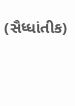(સૈધ્ધાંતીક)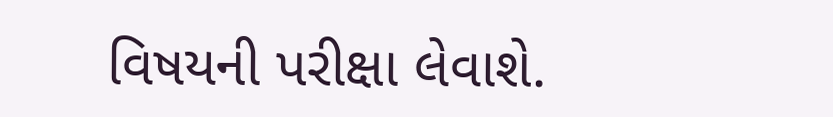વિષયની પરીક્ષા લેવાશે.